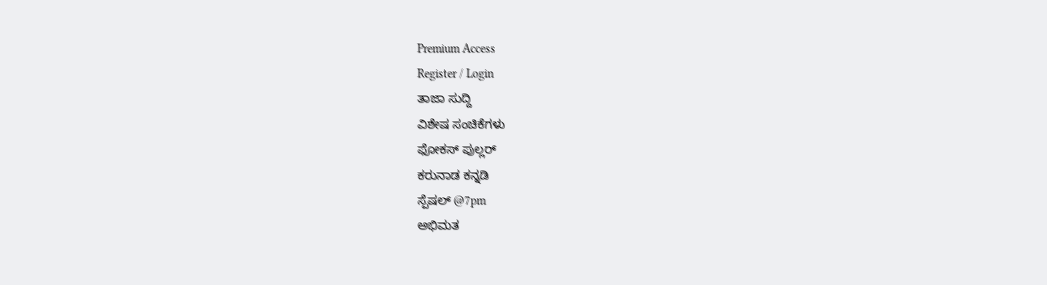Premium Access
Register / Login
ತಾಜಾ ಸುದ್ದಿ
ವಿಶೇಷ ಸಂಚಿಕೆಗಳು
ಫೋಕಸ್ ಪುಲ್ಲರ್
ಕರುನಾಡ ಕನ್ನಡಿ
ಸ್ಪೆಷಲ್ @7pm
ಅಭಿಮತ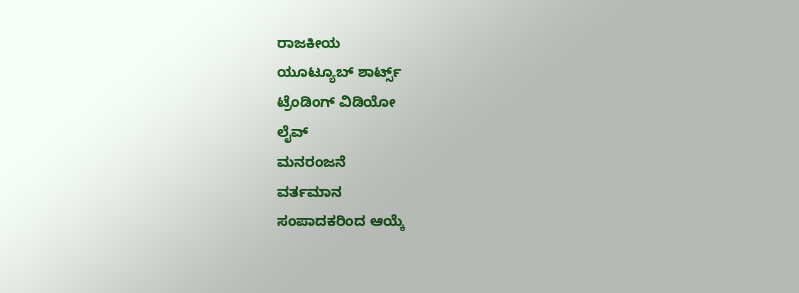ರಾಜಕೀಯ
ಯೂಟ್ಯೂಬ್ ಶಾರ್ಟ್ಸ್
ಟ್ರೆಂಡಿಂಗ್ ವಿಡಿಯೋ
ಲೈವ್
ಮನರಂಜನೆ
ವರ್ತಮಾನ
ಸಂಪಾದಕರಿಂದ ಆಯ್ಕೆ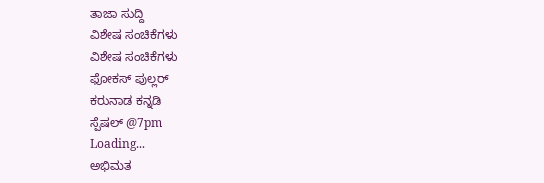ತಾಜಾ ಸುದ್ದಿ
ವಿಶೇಷ ಸಂಚಿಕೆಗಳು
ವಿಶೇಷ ಸಂಚಿಕೆಗಳು
ಫೋಕಸ್ ಪುಲ್ಲರ್
ಕರುನಾಡ ಕನ್ನಡಿ
ಸ್ಪೆಷಲ್ @7pm
Loading...
ಅಭಿಮತ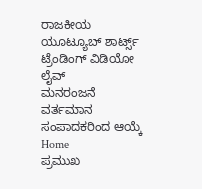ರಾಜಕೀಯ
ಯೂಟ್ಯೂಬ್ ಶಾರ್ಟ್ಸ್
ಟ್ರೆಂಡಿಂಗ್ ವಿಡಿಯೋ
ಲೈವ್
ಮನರಂಜನೆ
ವರ್ತಮಾನ
ಸಂಪಾದಕರಿಂದ ಆಯ್ಕೆ
Home
ಪ್ರಮುಖ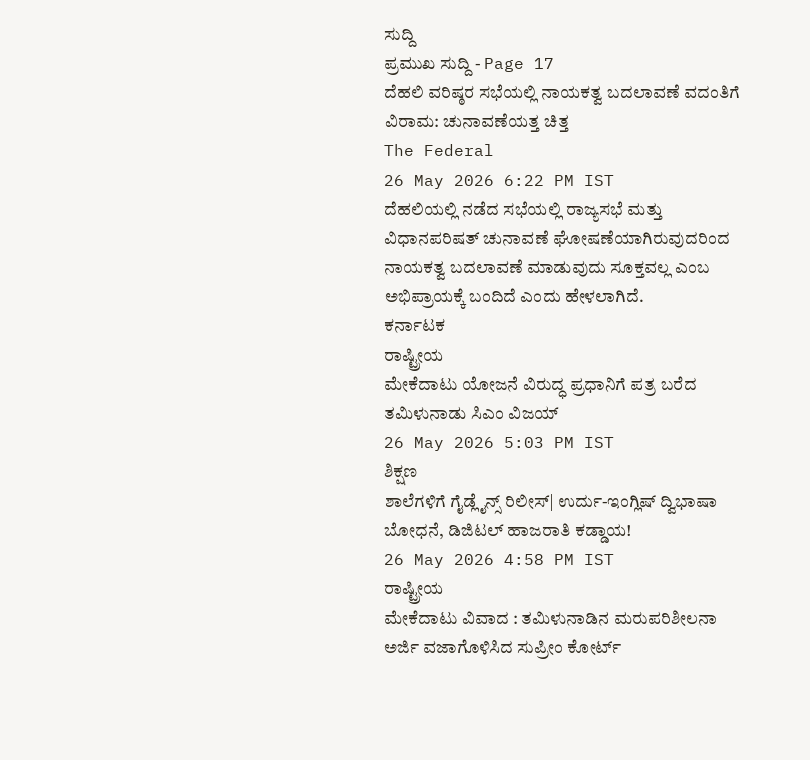ಸುದ್ದಿ
ಪ್ರಮುಖ ಸುದ್ದಿ - Page 17
ದೆಹಲಿ ವರಿಷ್ಠರ ಸಭೆಯಲ್ಲಿ ನಾಯಕತ್ವ ಬದಲಾವಣೆ ವದಂತಿಗೆ ವಿರಾಮ: ಚುನಾವಣೆಯತ್ತ ಚಿತ್ತ
The Federal
26 May 2026 6:22 PM IST
ದೆಹಲಿಯಲ್ಲಿ ನಡೆದ ಸಭೆಯಲ್ಲಿ ರಾಜ್ಯಸಭೆ ಮತ್ತು ವಿಧಾನಪರಿಷತ್ ಚುನಾವಣೆ ಘೋಷಣೆಯಾಗಿರುವುದರಿಂದ ನಾಯಕತ್ವ ಬದಲಾವಣೆ ಮಾಡುವುದು ಸೂಕ್ತವಲ್ಲ ಎಂಬ ಅಭಿಪ್ರಾಯಕ್ಕೆ ಬಂದಿದೆ ಎಂದು ಹೇಳಲಾಗಿದೆ.
ಕರ್ನಾಟಕ
ರಾಷ್ಟ್ರೀಯ
ಮೇಕೆದಾಟು ಯೋಜನೆ ವಿರುದ್ಧ ಪ್ರಧಾನಿಗೆ ಪತ್ರ ಬರೆದ ತಮಿಳುನಾಡು ಸಿಎಂ ವಿಜಯ್
26 May 2026 5:03 PM IST
ಶಿಕ್ಷಣ
ಶಾಲೆಗಳಿಗೆ ಗೈಡ್ಲೈನ್ಸ್ ರಿಲೀಸ್| ಉರ್ದು-ಇಂಗ್ಲಿಷ್ ದ್ವಿಭಾಷಾ ಬೋಧನೆ, ಡಿಜಿಟಲ್ ಹಾಜರಾತಿ ಕಡ್ಡಾಯ!
26 May 2026 4:58 PM IST
ರಾಷ್ಟ್ರೀಯ
ಮೇಕೆದಾಟು ವಿವಾದ : ತಮಿಳುನಾಡಿನ ಮರುಪರಿಶೀಲನಾ ಅರ್ಜಿ ವಜಾಗೊಳಿಸಿದ ಸುಪ್ರೀಂ ಕೋರ್ಟ್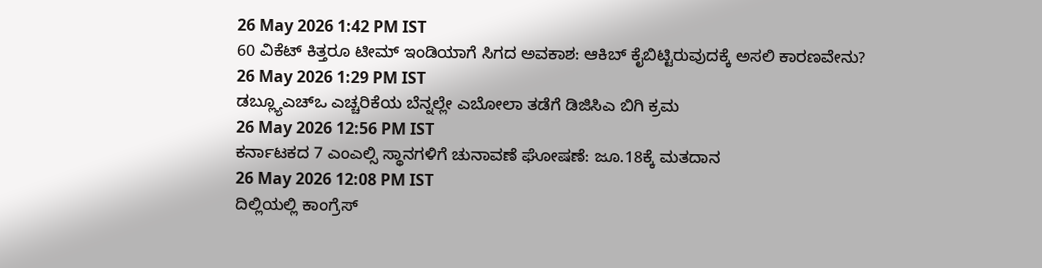26 May 2026 1:42 PM IST
60 ವಿಕೆಟ್ ಕಿತ್ತರೂ ಟೀಮ್ ಇಂಡಿಯಾಗೆ ಸಿಗದ ಅವಕಾಶ: ಆಕಿಬ್ ಕೈಬಿಟ್ಟಿರುವುದಕ್ಕೆ ಅಸಲಿ ಕಾರಣವೇನು?
26 May 2026 1:29 PM IST
ಡಬ್ಲ್ಯೂಎಚ್ಒ ಎಚ್ಚರಿಕೆಯ ಬೆನ್ನಲ್ಲೇ ಎಬೋಲಾ ತಡೆಗೆ ಡಿಜಿಸಿಎ ಬಿಗಿ ಕ್ರಮ
26 May 2026 12:56 PM IST
ಕರ್ನಾಟಕದ 7 ಎಂಎಲ್ಸಿ ಸ್ಥಾನಗಳಿಗೆ ಚುನಾವಣೆ ಘೋಷಣೆ: ಜೂ.18ಕ್ಕೆ ಮತದಾನ
26 May 2026 12:08 PM IST
ದಿಲ್ಲಿಯಲ್ಲಿ ಕಾಂಗ್ರೆಸ್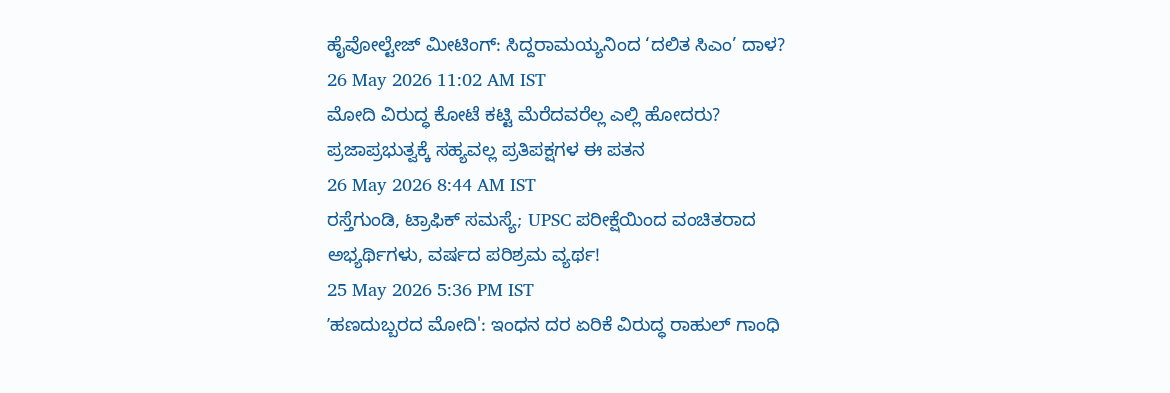ಹೈವೋಲ್ಟೇಜ್ ಮೀಟಿಂಗ್: ಸಿದ್ದರಾಮಯ್ಯನಿಂದ ‘ದಲಿತ ಸಿಎಂ’ ದಾಳ?
26 May 2026 11:02 AM IST
ಮೋದಿ ವಿರುದ್ಧ ಕೋಟೆ ಕಟ್ಟಿ ಮೆರೆದವರೆಲ್ಲ ಎಲ್ಲಿ ಹೋದರು? ಪ್ರಜಾಪ್ರಭುತ್ವಕ್ಕೆ ಸಹ್ಯವಲ್ಲ ಪ್ರತಿಪಕ್ಷಗಳ ಈ ಪತನ
26 May 2026 8:44 AM IST
ರಸ್ತೆಗುಂಡಿ, ಟ್ರಾಫಿಕ್ ಸಮಸ್ಯೆ; UPSC ಪರೀಕ್ಷೆಯಿಂದ ವಂಚಿತರಾದ ಅಭ್ಯರ್ಥಿಗಳು, ವರ್ಷದ ಪರಿಶ್ರಮ ವ್ಯರ್ಥ!
25 May 2026 5:36 PM IST
ʼಹಣದುಬ್ಬರದ ಮೋದಿ': ಇಂಧನ ದರ ಏರಿಕೆ ವಿರುದ್ಧ ರಾಹುಲ್ ಗಾಂಧಿ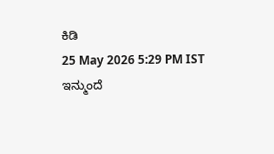ಕಿಡಿ
25 May 2026 5:29 PM IST
ಇನ್ಮುಂದೆ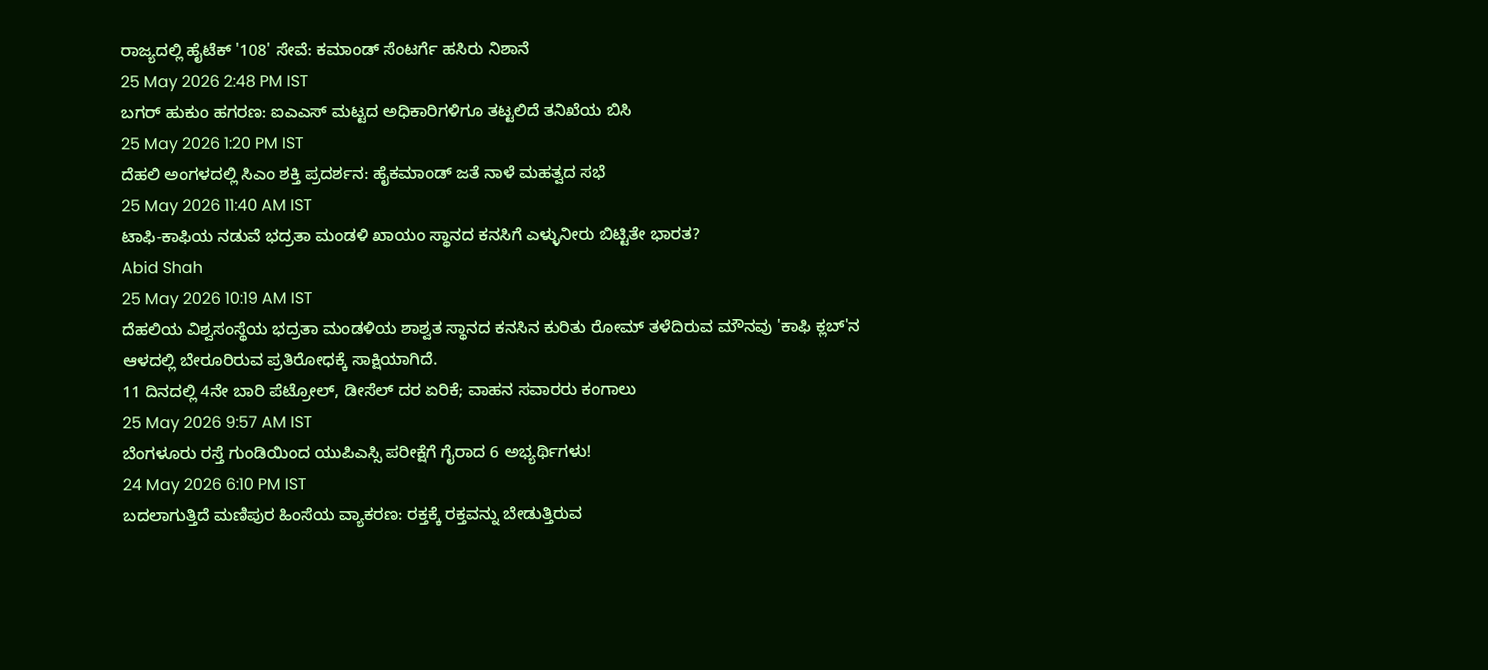ರಾಜ್ಯದಲ್ಲಿ ಹೈಟೆಕ್ '108' ಸೇವೆ: ಕಮಾಂಡ್ ಸೆಂಟರ್ಗೆ ಹಸಿರು ನಿಶಾನೆ
25 May 2026 2:48 PM IST
ಬಗರ್ ಹುಕುಂ ಹಗರಣ: ಐಎಎಸ್ ಮಟ್ಟದ ಅಧಿಕಾರಿಗಳಿಗೂ ತಟ್ಟಲಿದೆ ತನಿಖೆಯ ಬಿಸಿ
25 May 2026 1:20 PM IST
ದೆಹಲಿ ಅಂಗಳದಲ್ಲಿ ಸಿಎಂ ಶಕ್ತಿ ಪ್ರದರ್ಶನ: ಹೈಕಮಾಂಡ್ ಜತೆ ನಾಳೆ ಮಹತ್ವದ ಸಭೆ
25 May 2026 11:40 AM IST
ಟಾಫಿ-ಕಾಫಿಯ ನಡುವೆ ಭದ್ರತಾ ಮಂಡಳಿ ಖಾಯಂ ಸ್ಥಾನದ ಕನಸಿಗೆ ಎಳ್ಳುನೀರು ಬಿಟ್ಟಿತೇ ಭಾರತ?
Abid Shah
25 May 2026 10:19 AM IST
ದೆಹಲಿಯ ವಿಶ್ವಸಂಸ್ಥೆಯ ಭದ್ರತಾ ಮಂಡಳಿಯ ಶಾಶ್ವತ ಸ್ಥಾನದ ಕನಸಿನ ಕುರಿತು ರೋಮ್ ತಳೆದಿರುವ ಮೌನವು 'ಕಾಫಿ ಕ್ಲಬ್'ನ ಆಳದಲ್ಲಿ ಬೇರೂರಿರುವ ಪ್ರತಿರೋಧಕ್ಕೆ ಸಾಕ್ಷಿಯಾಗಿದೆ.
11 ದಿನದಲ್ಲಿ 4ನೇ ಬಾರಿ ಪೆಟ್ರೋಲ್, ಡೀಸೆಲ್ ದರ ಏರಿಕೆ; ವಾಹನ ಸವಾರರು ಕಂಗಾಲು
25 May 2026 9:57 AM IST
ಬೆಂಗಳೂರು ರಸ್ತೆ ಗುಂಡಿಯಿಂದ ಯುಪಿಎಸ್ಸಿ ಪರೀಕ್ಷೆಗೆ ಗೈರಾದ 6 ಅಭ್ಯರ್ಥಿಗಳು!
24 May 2026 6:10 PM IST
ಬದಲಾಗುತ್ತಿದೆ ಮಣಿಪುರ ಹಿಂಸೆಯ ವ್ಯಾಕರಣ: ರಕ್ತಕ್ಕೆ ರಕ್ತವನ್ನು ಬೇಡುತ್ತಿರುವ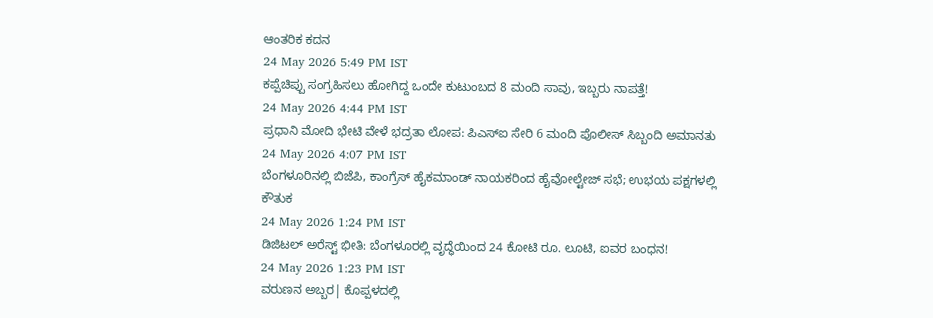ಆಂತರಿಕ ಕದನ
24 May 2026 5:49 PM IST
ಕಪ್ಪೆಚಿಪ್ಪು ಸಂಗ್ರಹಿಸಲು ಹೋಗಿದ್ದ ಒಂದೇ ಕುಟುಂಬದ 8 ಮಂದಿ ಸಾವು, ಇಬ್ಬರು ನಾಪತ್ತೆ!
24 May 2026 4:44 PM IST
ಪ್ರಧಾನಿ ಮೋದಿ ಭೇಟಿ ವೇಳೆ ಭದ್ರತಾ ಲೋಪ: ಪಿಎಸ್ಐ ಸೇರಿ 6 ಮಂದಿ ಪೊಲೀಸ್ ಸಿಬ್ಬಂದಿ ಅಮಾನತು
24 May 2026 4:07 PM IST
ಬೆಂಗಳೂರಿನಲ್ಲಿ ಬಿಜೆಪಿ, ಕಾಂಗ್ರೆಸ್ ಹೈಕಮಾಂಡ್ ನಾಯಕರಿಂದ ಹೈವೋಲ್ಟೇಜ್ ಸಭೆ; ಉಭಯ ಪಕ್ಷಗಳಲ್ಲಿ ಕೌತುಕ
24 May 2026 1:24 PM IST
ಡಿಜಿಟಲ್ ಅರೆಸ್ಟ್ ಭೀತಿ: ಬೆಂಗಳೂರಲ್ಲಿ ವೃದ್ಧೆಯಿಂದ 24 ಕೋಟಿ ರೂ. ಲೂಟಿ, ಐವರ ಬಂಧನ!
24 May 2026 1:23 PM IST
ವರುಣನ ಅಬ್ಬರ| ಕೊಪ್ಪಳದಲ್ಲಿ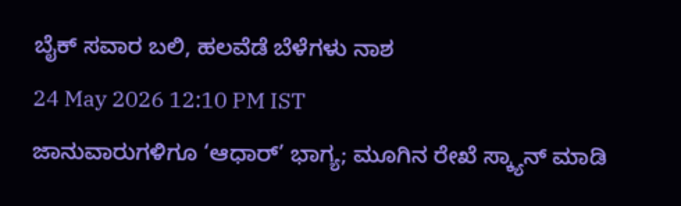ಬೈಕ್ ಸವಾರ ಬಲಿ, ಹಲವೆಡೆ ಬೆಳೆಗಳು ನಾಶ
24 May 2026 12:10 PM IST
ಜಾನುವಾರುಗಳಿಗೂ ‘ಆಧಾರ್’ ಭಾಗ್ಯ; ಮೂಗಿನ ರೇಖೆ ಸ್ಕ್ಯಾನ್ ಮಾಡಿ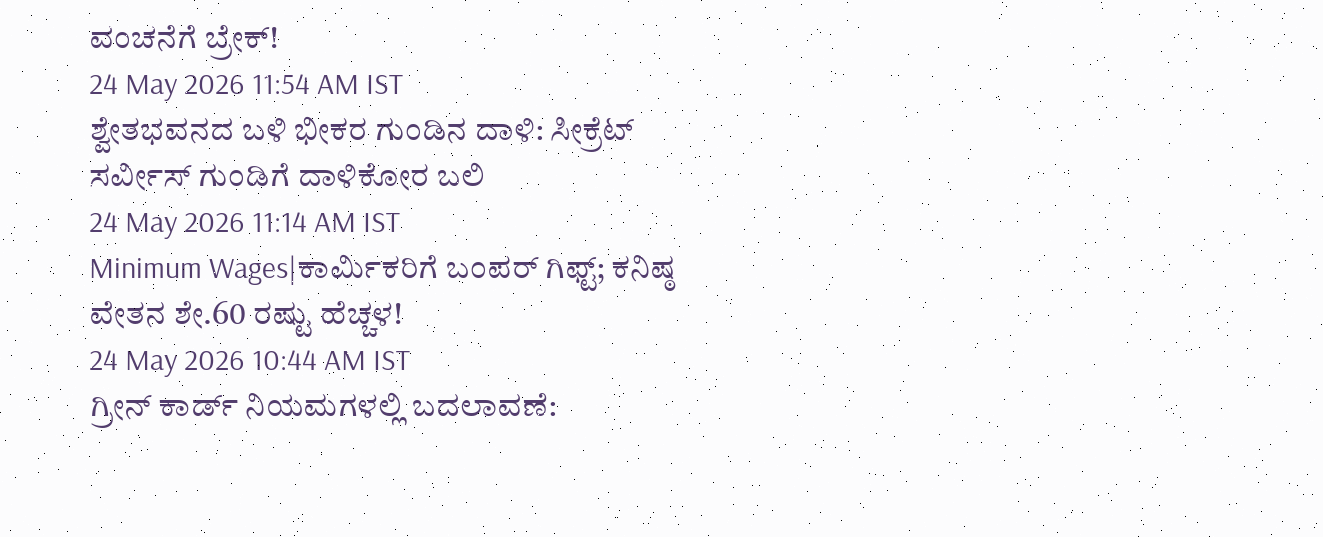ವಂಚನೆಗೆ ಬ್ರೇಕ್!
24 May 2026 11:54 AM IST
ಶ್ವೇತಭವನದ ಬಳಿ ಭೀಕರ ಗುಂಡಿನ ದಾಳಿ: ಸೀಕ್ರೆಟ್ ಸರ್ವೀಸ್ ಗುಂಡಿಗೆ ದಾಳಿಕೋರ ಬಲಿ
24 May 2026 11:14 AM IST
Minimum Wages|ಕಾರ್ಮಿಕರಿಗೆ ಬಂಪರ್ ಗಿಫ್ಟ್; ಕನಿಷ್ಠ ವೇತನ ಶೇ.60 ರಷ್ಟು ಹೆಚ್ಚಳ!
24 May 2026 10:44 AM IST
ಗ್ರೀನ್ ಕಾರ್ಡ್ ನಿಯಮಗಳಲ್ಲಿ ಬದಲಾವಣೆ: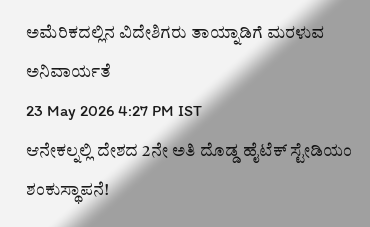ಅಮೆರಿಕದಲ್ಲಿನ ವಿದೇಶಿಗರು ತಾಯ್ನಾಡಿಗೆ ಮರಳುವ ಅನಿವಾರ್ಯತೆ
23 May 2026 4:27 PM IST
ಆನೇಕಲ್ನಲ್ಲಿ ದೇಶದ 2ನೇ ಅತಿ ದೊಡ್ಡ ಹೈಟೆಕ್ ಸ್ಟೇಡಿಯಂ ಶಂಕುಸ್ಥಾಪನೆ!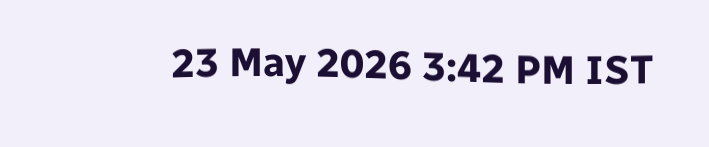23 May 2026 3:42 PM IST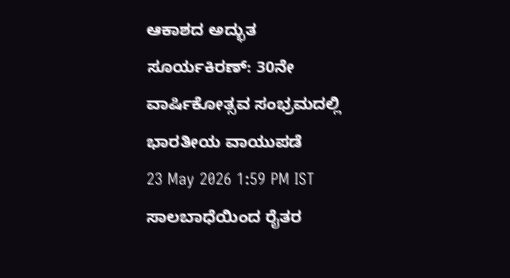ಆಕಾಶದ ಅದ್ಭುತ ಸೂರ್ಯಕಿರಣ್: 30ನೇ ವಾರ್ಷಿಕೋತ್ಸವ ಸಂಭ್ರಮದಲ್ಲಿ ಭಾರತೀಯ ವಾಯುಪಡೆ
23 May 2026 1:59 PM IST
ಸಾಲಬಾಧೆಯಿಂದ ರೈತರ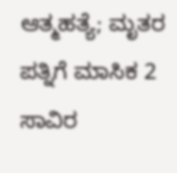ಆತ್ಮಹತ್ಯೆ; ಮೃತರ ಪತ್ನಿಗೆ ಮಾಸಿಕ 2 ಸಾವಿರ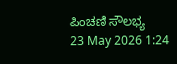ಪಿಂಚಣಿ ಸೌಲಭ್ಯ
23 May 2026 1:24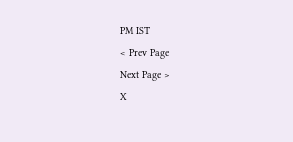PM IST
< Prev Page
Next Page >
X